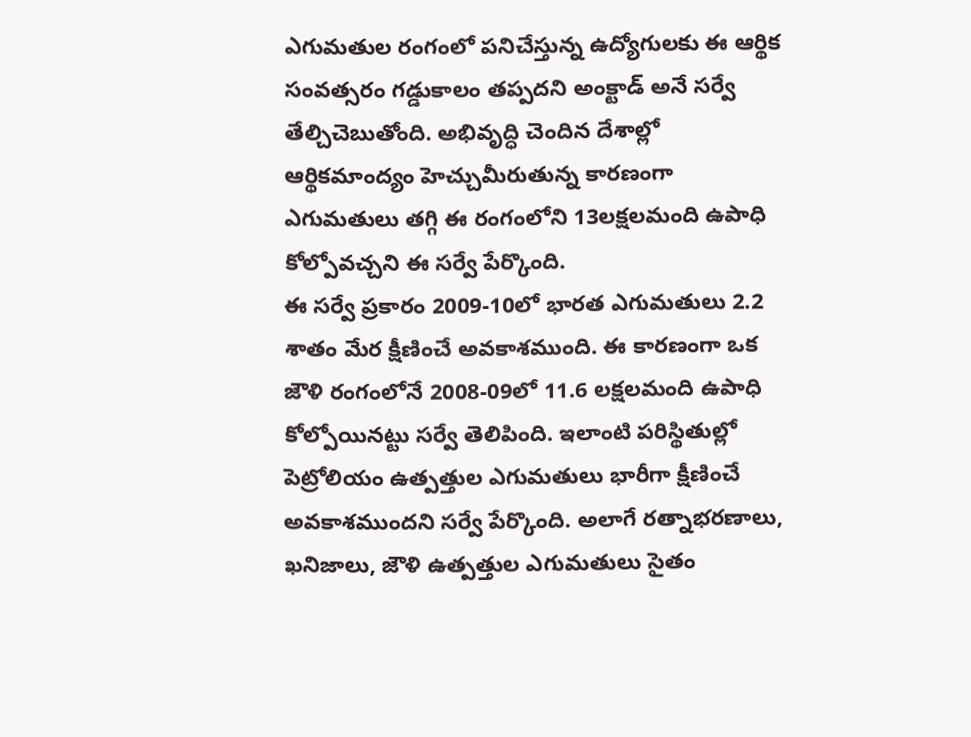ఎగుమతుల రంగంలో పనిచేస్తున్న ఉద్యోగులకు ఈ ఆర్థిక సంవత్సరం గడ్డుకాలం తప్పదని అంక్టాడ్ అనే సర్వే తేల్చిచెబుతోంది. అభివృద్ధి చెందిన దేశాల్లో ఆర్థికమాంద్యం హెచ్చుమీరుతున్న కారణంగా ఎగుమతులు తగ్గి ఈ రంగంలోని 13లక్షలమంది ఉపాధి కోల్పోవచ్చని ఈ సర్వే పేర్కొంది.
ఈ సర్వే ప్రకారం 2009-10లో భారత ఎగుమతులు 2.2 శాతం మేర క్షీణించే అవకాశముంది. ఈ కారణంగా ఒక జౌళి రంగంలోనే 2008-09లో 11.6 లక్షలమంది ఉపాధి కోల్పోయినట్టు సర్వే తెలిపింది. ఇలాంటి పరిస్థితుల్లో పెట్రోలియం ఉత్పత్తుల ఎగుమతులు భారీగా క్షీణించే అవకాశముందని సర్వే పేర్కొంది. అలాగే రత్నాభరణాలు, ఖనిజాలు, జౌళి ఉత్పత్తుల ఎగుమతులు సైతం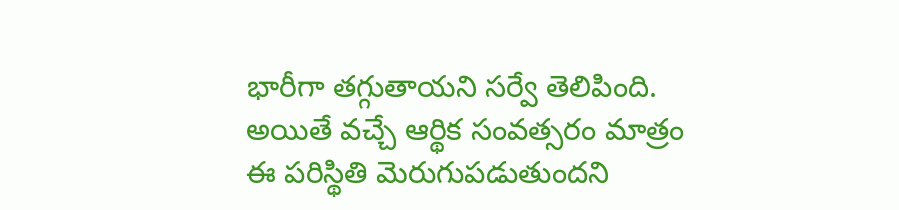భారీగా తగ్గుతాయని సర్వే తెలిపింది.
అయితే వచ్చే ఆర్థిక సంవత్సరం మాత్రం ఈ పరిస్థితి మెరుగుపడుతుందని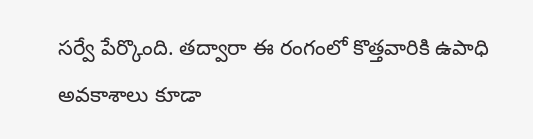సర్వే పేర్కొంది. తద్వారా ఈ రంగంలో కొత్తవారికి ఉపాధి అవకాశాలు కూడా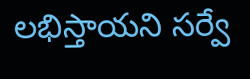లభిస్తాయని సర్వే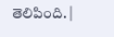తెలిపింది. |